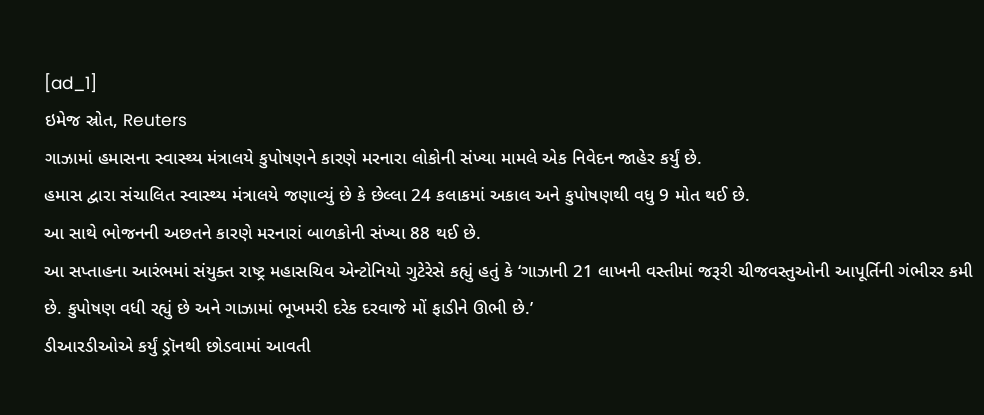[ad_1]
ઇમેજ સ્રોત, Reuters
ગાઝામાં હમાસના સ્વાસ્થ્ય મંત્રાલયે કુપોષણને કારણે મરનારા લોકોની સંખ્યા મામલે એક નિવેદન જાહેર કર્યું છે.
હમાસ દ્વારા સંચાલિત સ્વાસ્થ્ય મંત્રાલયે જણાવ્યું છે કે છેલ્લા 24 કલાકમાં અકાલ અને કુપોષણથી વધુ 9 મોત થઈ છે.
આ સાથે ભોજનની અછતને કારણે મરનારાં બાળકોની સંખ્યા 88 થઈ છે.
આ સપ્તાહના આરંભમાં સંયુક્ત રાષ્ટ્ર મહાસચિવ એન્ટોનિયો ગુટેરેસે કહ્યું હતું કે ‘ગાઝાની 21 લાખની વસ્તીમાં જરૂરી ચીજવસ્તુઓની આપૂર્તિની ગંભીરર કમી છે. કુપોષણ વધી રહ્યું છે અને ગાઝામાં ભૂખમરી દરેક દરવાજે મોં ફાડીને ઊભી છે.’
ડીઆરડીઓએ કર્યું ડ્રૉનથી છોડવામાં આવતી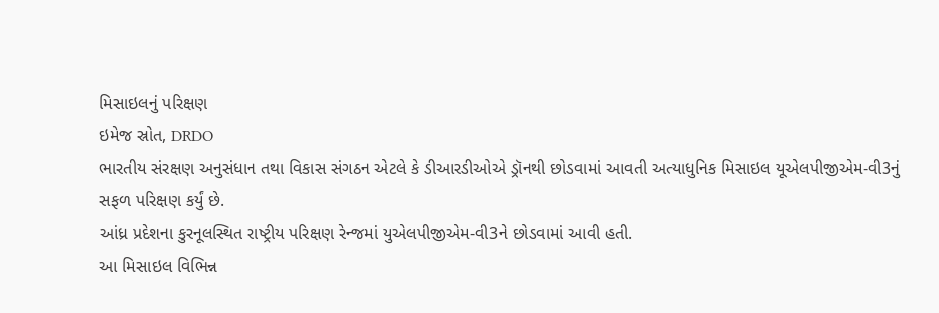મિસાઇલનું પરિક્ષણ
ઇમેજ સ્રોત, DRDO
ભારતીય સંરક્ષણ અનુસંધાન તથા વિકાસ સંગઠન એટલે કે ડીઆરડીઓએ ડ્રૉનથી છોડવામાં આવતી અત્યાધુનિક મિસાઇલ યૂએલપીજીએમ-વી3નું સફળ પરિક્ષણ કર્યું છે.
આંધ્ર પ્રદેશના કુરનૂલસ્થિત રાષ્ટ્રીય પરિક્ષણ રેન્જમાં યુએલપીજીએમ-વી3ને છોડવામાં આવી હતી.
આ મિસાઇલ વિભિન્ન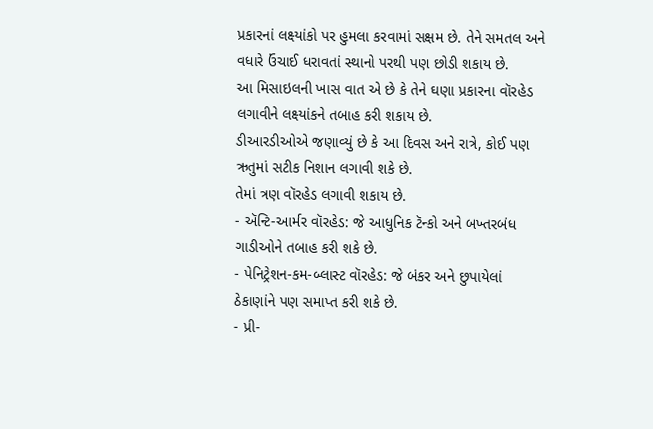પ્રકારનાં લક્ષ્યાંકો પર હુમલા કરવામાં સક્ષમ છે. તેને સમતલ અને વધારે ઉંચાઈ ધરાવતાં સ્થાનો પરથી પણ છોડી શકાય છે.
આ મિસાઇલની ખાસ વાત એ છે કે તેને ઘણા પ્રકારના વૉરહેડ લગાવીને લક્ષ્યાંકને તબાહ કરી શકાય છે.
ડીઆરડીઓએ જણાવ્યું છે કે આ દિવસ અને રાત્રે, કોઈ પણ ઋતુમાં સટીક નિશાન લગાવી શકે છે.
તેમાં ત્રણ વૉરહેડ લગાવી શકાય છે.
- ઍન્ટિ-આર્મર વૉરહેડ: જે આધુનિક ટૅન્કો અને બખ્તરબંધ ગાડીઓને તબાહ કરી શકે છે.
- પેનિટ્રેશન-કમ-બ્લાસ્ટ વૉરહેડ: જે બંકર અને છુપાયેલાં ઠેકાણાંને પણ સમાપ્ત કરી શકે છે.
- પ્રી-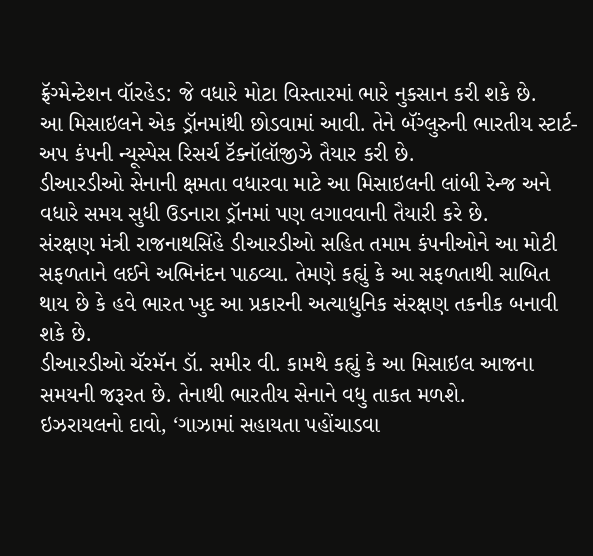ફ્રૅગ્મેન્ટેશન વૉરહેડ: જે વધારે મોટા વિસ્તારમાં ભારે નુકસાન કરી શકે છે.
આ મિસાઇલને એક ડ્રૉનમાંથી છોડવામાં આવી. તેને બૅંગ્લુરુની ભારતીય સ્ટાર્ટ-અપ કંપની ન્યૂસ્પેસ રિસર્ચ ટૅક્નૉલૉજીઝે તૈયાર કરી છે.
ડીઆરડીઓ સેનાની ક્ષમતા વધારવા માટે આ મિસાઇલની લાંબી રેન્જ અને વધારે સમય સુધી ઉડનારા ડ્રૉનમાં પણ લગાવવાની તૈયારી કરે છે.
સંરક્ષણ મંત્રી રાજનાથસિંહે ડીઆરડીઓ સહિત તમામ કંપનીઓને આ મોટી સફળતાને લઈને અભિનંદન પાઠવ્યા. તેમણે કહ્યું કે આ સફળતાથી સાબિત થાય છે કે હવે ભારત ખુદ આ પ્રકારની અત્યાધુનિક સંરક્ષણ તકનીક બનાવી શકે છે.
ડીઆરડીઓ ચૅરમૅન ડૉ. સમીર વી. કામથે કહ્યું કે આ મિસાઇલ આજના સમયની જરૂરત છે. તેનાથી ભારતીય સેનાને વધુ તાકત મળશે.
ઇઝરાયલનો દાવો, ‘ગાઝામાં સહાયતા પહોંચાડવા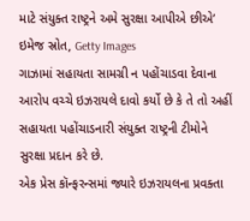માટે સંયુક્ત રાષ્ટ્રને અમે સુરક્ષા આપીએ છીએ’
ઇમેજ સ્રોત, Getty Images
ગાઝામાં સહાયતા સામગ્રી ન પહોંચાડવા દેવાના આરોપ વચ્ચે ઇઝરાયલે દાવો કર્યો છે કે તે તો અહીં સહાયતા પહોંચાડનારી સંયુક્ત રાષ્ટ્રની ટીમોને સુરક્ષા પ્રદાન કરે છે.
એક પ્રેસ કૉન્ફરન્સમાં જ્યારે ઇઝરાયલના પ્રવક્તા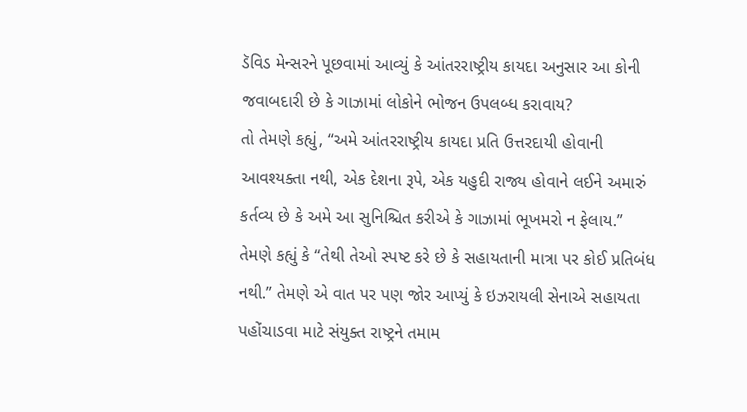ડૅવિડ મેન્સરને પૂછવામાં આવ્યું કે આંતરરાષ્ટ્રીય કાયદા અનુસાર આ કોની જવાબદારી છે કે ગાઝામાં લોકોને ભોજન ઉપલબ્ધ કરાવાય?
તો તેમણે કહ્યું, “અમે આંતરરાષ્ટ્રીય કાયદા પ્રતિ ઉત્તરદાયી હોવાની આવશ્યક્તા નથી, એક દેશના રૂપે, એક યહુદી રાજ્ય હોવાને લઈને અમારું કર્તવ્ય છે કે અમે આ સુનિશ્ચિત કરીએ કે ગાઝામાં ભૂખમરો ન ફેલાય.”
તેમણે કહ્યું કે “તેથી તેઓ સ્પષ્ટ કરે છે કે સહાયતાની માત્રા પર કોઈ પ્રતિબંધ નથી.” તેમણે એ વાત પર પણ જોર આપ્યું કે ઇઝરાયલી સેનાએ સહાયતા પહોંચાડવા માટે સંયુક્ત રાષ્ટ્રને તમામ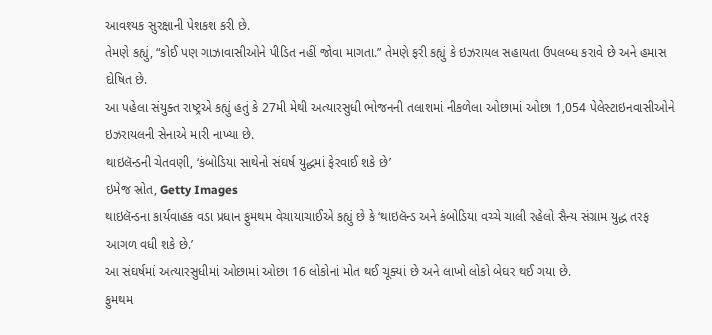આવશ્યક સુરક્ષાની પેશકશ કરી છે.
તેમણે કહ્યું, “કોઈ પણ ગાઝાવાસીઓને પીડિત નહીં જોવા માગતા.” તેમણે ફરી કહ્યું કે ઇઝરાયલ સહાયતા ઉપલબ્ધ કરાવે છે અને હમાસ દોષિત છે.
આ પહેલા સંયુક્ત રાષ્ટ્રએ કહ્યું હતું કે 27મી મેથી અત્યારસુધી ભોજનની તલાશમાં નીકળેલા ઓછામાં ઓછા 1,054 પેલેસ્ટાઇનવાસીઓને ઇઝરાયલની સેનાએ મારી નાખ્યા છે.
થાઇલૅન્ડની ચેતવણી, ‘કંબોડિયા સાથેનો સંઘર્ષ યુદ્ધમાં ફેરવાઈ શકે છે’
ઇમેજ સ્રોત, Getty Images
થાઇલૅન્ડના કાર્યવાહક વડા પ્રધાન ફુમથમ વેચાયાચાઈએ કહ્યું છે કે ‘થાઇલૅન્ડ અને કંબોડિયા વચ્ચે ચાલી રહેલો સૈન્ય સંગ્રામ યુદ્ધ તરફ આગળ વધી શકે છે.’
આ સંઘર્ષમાં અત્યારસુધીમાં ઓછામાં ઓછા 16 લોકોનાં મોત થઈ ચૂક્યાં છે અને લાખો લોકો બેઘર થઈ ગયા છે.
ફુમથમ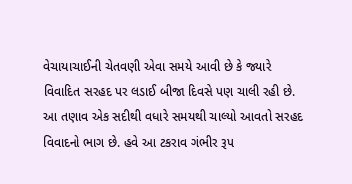વેચાયાચાઈની ચેતવણી એવા સમયે આવી છે કે જ્યારે વિવાદિત સરહદ પર લડાઈ બીજા દિવસે પણ ચાલી રહી છે.
આ તણાવ એક સદીથી વધારે સમયથી ચાલ્યો આવતો સરહદ વિવાદનો ભાગ છે. હવે આ ટકરાવ ગંભીર રૂપ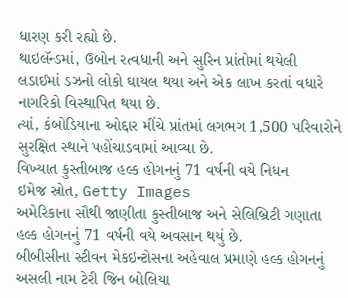ધારણ કરી રહ્યો છે.
થાઇલૅન્ડમાં, ઉબોન રત્વધાની અને સુરિન પ્રાંતોમાં થયેલી લડાઈમાં ડઝનો લોકો ઘાયલ થયા અને એક લાખ કરતાં વધારે નાગરિકો વિસ્થાપિત થયા છે.
ત્યાં, કંબોડિયાના ઓદ્દાર મીંચે પ્રાંતમાં લગભગ 1,500 પરિવારોને સુરક્ષિત સ્થાને પહોંચાડવામાં આવ્યા છે.
વિખ્યાત કુસ્તીબાજ હલ્ક હોગનનું 71 વર્ષની વયે નિધન
ઇમેજ સ્રોત, Getty Images
અમેરિકાના સૌથી જાણીતા કુસ્તીબાજ અને સેલિબ્રિટી ગણાતા હલ્ક હોગનનું 71 વર્ષની વયે અવસાન થયું છે.
બીબીસીના સ્ટીવન મેકઇન્ટોસના અહેવાલ પ્રમાણે હલ્ક હોગનનું અસલી નામ ટેરી જિન બોલિયા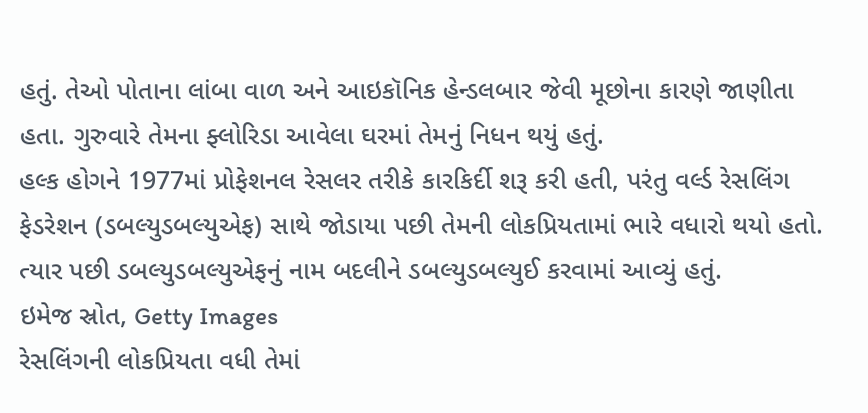હતું. તેઓ પોતાના લાંબા વાળ અને આઇકૉનિક હેન્ડલબાર જેવી મૂછોના કારણે જાણીતા હતા. ગુરુવારે તેમના ફ્લોરિડા આવેલા ઘરમાં તેમનું નિધન થયું હતું.
હલ્ક હોગને 1977માં પ્રોફેશનલ રેસલર તરીકે કારકિર્દી શરૂ કરી હતી, પરંતુ વર્લ્ડ રેસલિંગ ફેડરેશન (ડબલ્યુડબલ્યુએફ) સાથે જોડાયા પછી તેમની લોકપ્રિયતામાં ભારે વધારો થયો હતો. ત્યાર પછી ડબલ્યુડબલ્યુએફનું નામ બદલીને ડબલ્યુડબલ્યુઈ કરવામાં આવ્યું હતું.
ઇમેજ સ્રોત, Getty Images
રેસલિંગની લોકપ્રિયતા વધી તેમાં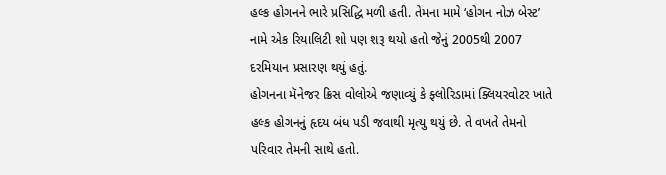હલ્ક હોગનને ભારે પ્રસિદ્ધિ મળી હતી. તેમના મામે ‘હોગન નોઝ બેસ્ટ’ નામે એક રિયાલિટી શો પણ શરૂ થયો હતો જેનું 2005થી 2007 દરમિયાન પ્રસારણ થયું હતું.
હોગનના મૅનેજર ક્રિસ વોલોએ જણાવ્યું કે ફ્લોરિડામાં ક્લિયરવોટર ખાતે હલ્ક હોગનનું હૃદય બંધ પડી જવાથી મૃત્યુ થયું છે. તે વખતે તેમનો પરિવાર તેમની સાથે હતો.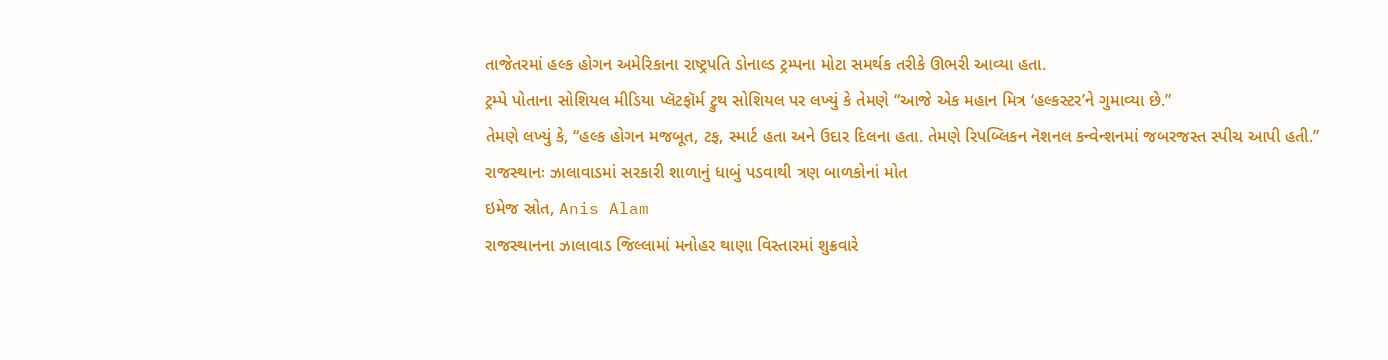તાજેતરમાં હલ્ક હોગન અમેરિકાના રાષ્ટ્રપતિ ડોનાલ્ડ ટ્રમ્પના મોટા સમર્થક તરીકે ઊભરી આવ્યા હતા.
ટ્રમ્પે પોતાના સોશિયલ મીડિયા પ્લૅટફૉર્મ ટ્રુથ સોશિયલ પર લખ્યું કે તેમણે “આજે એક મહાન મિત્ર ‘હલ્કસ્ટર’ને ગુમાવ્યા છે.”
તેમણે લખ્યું કે, “હલ્ક હોગન મજબૂત, ટફ, સ્માર્ટ હતા અને ઉદાર દિલના હતા. તેમણે રિપબ્લિકન નૅશનલ કન્વેન્શનમાં જબરજસ્ત સ્પીચ આપી હતી.”
રાજસ્થાનઃ ઝાલાવાડમાં સરકારી શાળાનું ધાબું પડવાથી ત્રણ બાળકોનાં મોત
ઇમેજ સ્રોત, Anis Alam
રાજસ્થાનના ઝાલાવાડ જિલ્લામાં મનોહર થાણા વિસ્તારમાં શુક્રવારે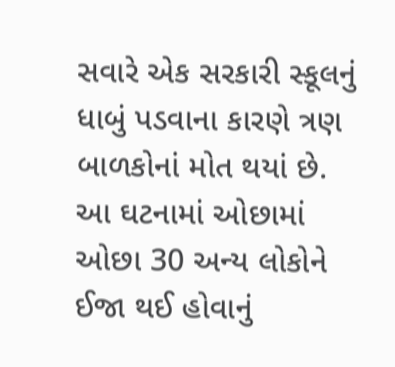સવારે એક સરકારી સ્કૂલનું ધાબું પડવાના કારણે ત્રણ બાળકોનાં મોત થયાં છે.
આ ઘટનામાં ઓછામાં ઓછા 30 અન્ય લોકોને ઈજા થઈ હોવાનું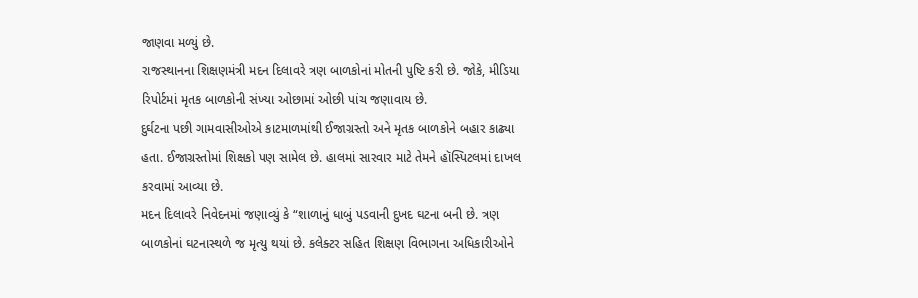જાણવા મળ્યું છે.
રાજસ્થાનના શિક્ષણમંત્રી મદન દિલાવરે ત્રણ બાળકોનાં મોતની પુષ્ટિ કરી છે. જોકે, મીડિયા રિપોર્ટમાં મૃતક બાળકોની સંખ્યા ઓછામાં ઓછી પાંચ જણાવાય છે.
દુર્ઘટના પછી ગામવાસીઓએ કાટમાળમાંથી ઈજાગ્રસ્તો અને મૃતક બાળકોને બહાર કાઢ્યા હતા. ઈજાગ્રસ્તોમાં શિક્ષકો પણ સામેલ છે. હાલમાં સારવાર માટે તેમને હૉસ્પિટલમાં દાખલ કરવામાં આવ્યા છે.
મદન દિલાવરે નિવેદનમાં જણાવ્યું કે “શાળાનું ધાબું પડવાની દુખદ ઘટના બની છે. ત્રણ બાળકોનાં ઘટનાસ્થળે જ મૃત્યુ થયાં છે. કલેક્ટર સહિત શિક્ષણ વિભાગના અધિકારીઓને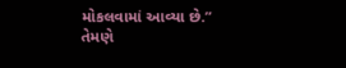મોકલવામાં આવ્યા છે.”
તેમણે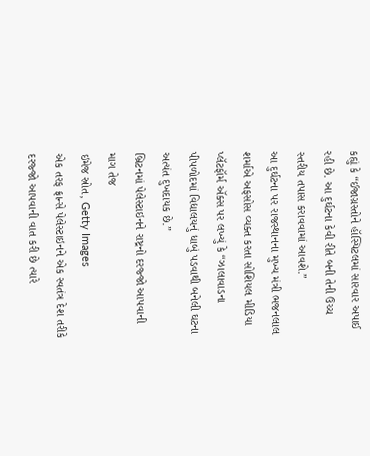કહ્યું કે “ઈજાગ્રસ્તોને હૉસ્પિટલમાં સારવાર અપાઈ રહી છે. આ દુર્ઘટના કેવી રીતે બની તેની ઉચ્ચ સ્તરીય તપાસ કરાવવામાં આવશે.”
આ દુર્ઘટના પર રાજસ્થાનના મુખ્ય મંત્રી ભજનલાલ શર્માએ અફસોસ વ્યક્ત કરતા સોશિયલ મીડિયા પ્લૅટફૉર્મ ઍક્સ પર લખ્યું કે “ઝાલાવાડના પીપળોદમાં વિદ્યાલયનું ધાબું પડવાથી બનેલી ઘટના અત્યંત દુખદાયક છે.”
બ્રિટનમાં પેલેસ્ટાઇનને રાષ્ટ્રનો દરજ્જો આપવાની માગ તેજ
ઇમેજ સ્રોત, Getty Images
એક તરફ ફ્રાન્સે પેલેસ્ટાઇનને એક સ્વતંત્ર દેશ તરીકે દરજ્જો આપવાની વાત કરી છે ત્યારે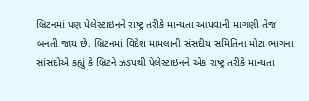બ્રિટનમાં પણ પેલેસ્ટાઇનને રાષ્ટ્ર તરીકે માન્યતા આપવાની માગણી તેજ બનતી જાય છે. બ્રિટનમાં વિદેશ મામલાની સંસદીય સમિતિના મોટા ભાગના સાંસદોએ કહ્યું કે બ્રિટને ઝડપથી પેલેસ્ટાઇનને એક રાષ્ટ્ર તરીકે માન્યતા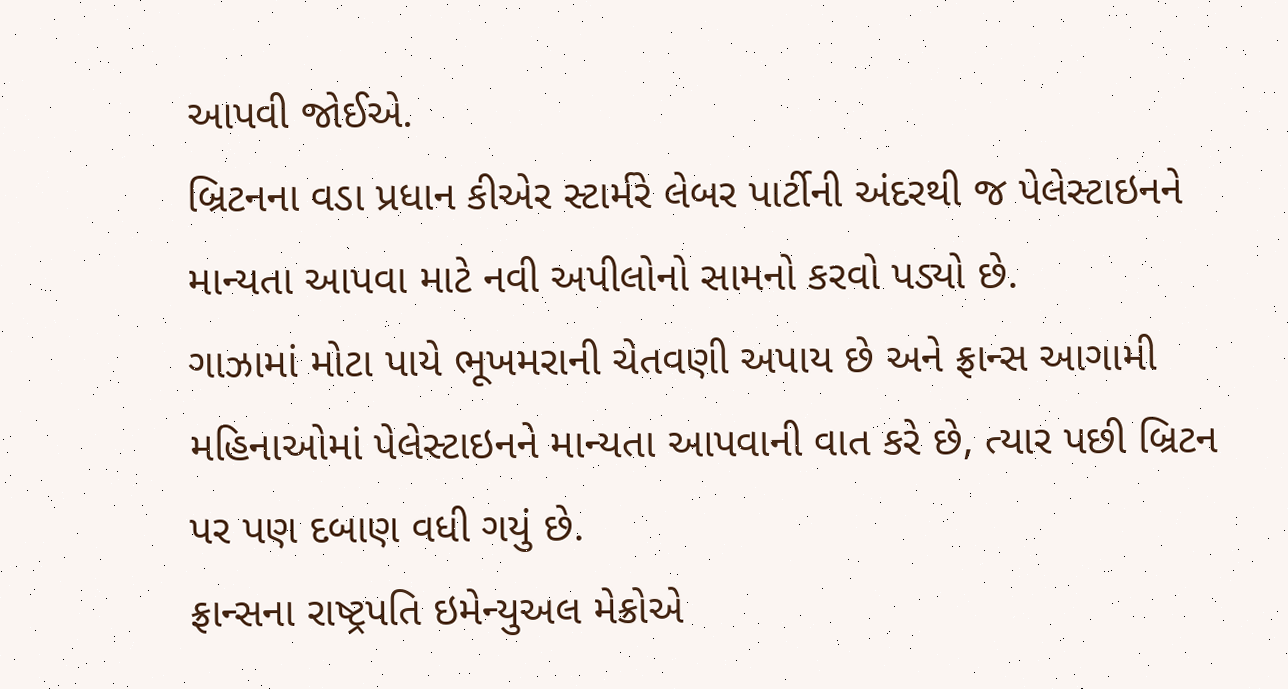આપવી જોઈએ.
બ્રિટનના વડા પ્રધાન કીએર સ્ટાર્મરે લેબર પાર્ટીની અંદરથી જ પેલેસ્ટાઇનને માન્યતા આપવા માટે નવી અપીલોનો સામનો કરવો પડ્યો છે.
ગાઝામાં મોટા પાયે ભૂખમરાની ચેતવણી અપાય છે અને ફ્રાન્સ આગામી મહિનાઓમાં પેલેસ્ટાઇનને માન્યતા આપવાની વાત કરે છે, ત્યાર પછી બ્રિટન પર પણ દબાણ વધી ગયું છે.
ફ્રાન્સના રાષ્ટ્રપતિ ઇમેન્યુઅલ મેક્રોએ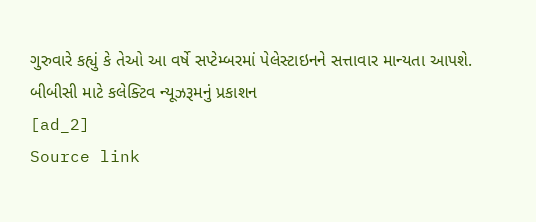ગુરુવારે કહ્યું કે તેઓ આ વર્ષે સપ્ટેમ્બરમાં પેલેસ્ટાઇનને સત્તાવાર માન્યતા આપશે.
બીબીસી માટે કલેક્ટિવ ન્યૂઝરૂમનું પ્રકાશન
[ad_2]
Source link